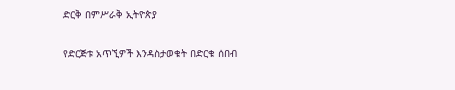ድርቅ በምሥራቅ ኢትዮጵያ

የድርጅቱ አጥኚዎች እንዳስታወቁት በድርቁ ሰበብ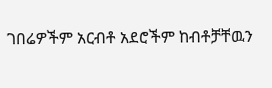ገበሬዎችም አርብቶ አደሮችም ከብቶቻቸዉን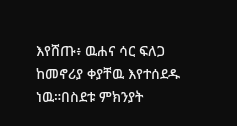እየሸጡ፥ ዉሐና ሳር ፍለጋ ከመኖሪያ ቀያቸዉ እየተሰደዱ ነዉ።በስደቱ ምክንያት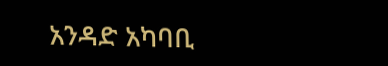አንዳድ አካባቢ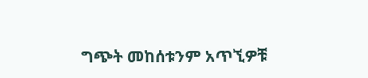ግጭት መከሰቱንም አጥኚዎቹ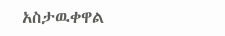አስታዉቀዋል